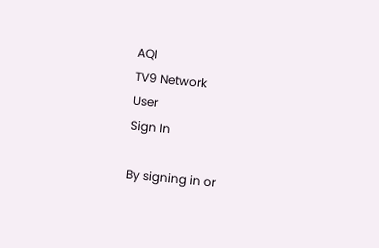AQI
TV9 Network
User
Sign In

By signing in or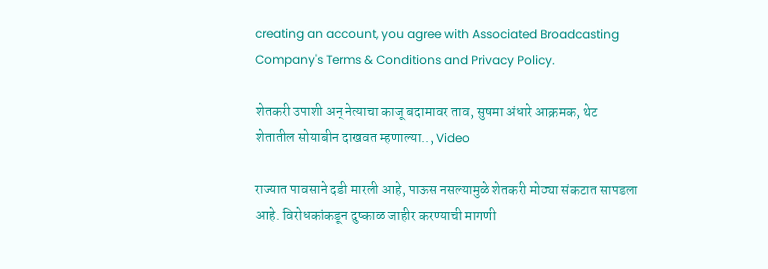creating an account, you agree with Associated Broadcasting Company's Terms & Conditions and Privacy Policy.

शेतकरी उपाशी अन् नेत्याचा काजू बदामावर ताव, सुषमा अंधारे आक्रमक, थेट शेतातील सोयाबीन दाखवत म्हणाल्या.., Video

राज्यात पावसाने दडी मारली आहे, पाऊस नसल्यामुळे शेतकरी मोठ्या संकटात सापडला आहे. विरोधकांकडून दुष्काळ जाहीर करण्याची मागणी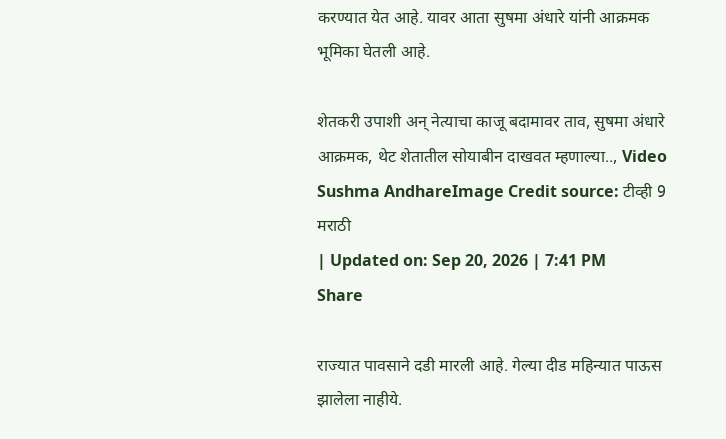करण्यात येत आहे. यावर आता सुषमा अंधारे यांनी आक्रमक भूमिका घेतली आहे.

शेतकरी उपाशी अन् नेत्याचा काजू बदामावर ताव, सुषमा अंधारे आक्रमक, थेट शेतातील सोयाबीन दाखवत म्हणाल्या.., Video
Sushma AndhareImage Credit source: टीव्ही 9 मराठी
| Updated on: Sep 20, 2026 | 7:41 PM
Share

राज्यात पावसाने दडी मारली आहे. गेल्या दीड महिन्यात पाऊस झालेला नाहीये.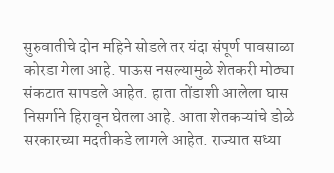सुरुवातीचे दोन महिने सोडले तर यंदा संपूर्ण पावसाळा कोरडा गेला आहे. पाऊस नसल्यामुळे शेतकरी मोठ्या संकटात सापडले आहेत. हाता तोंडाशी आलेला घास निसर्गाने हिरावून घेतला आहे. आता शेतकऱ्यांचे डोळे सरकारच्या मदतीकडे लागले आहेत. राज्यात सध्या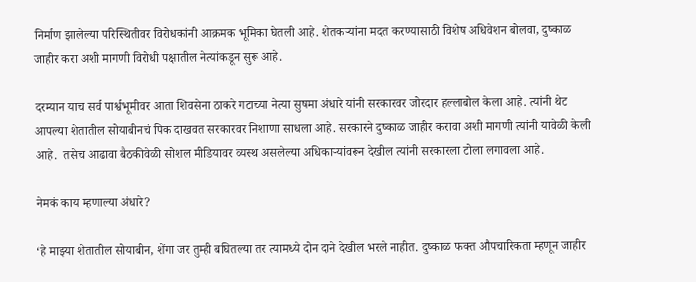निर्माण झालेल्या परिस्थितीवर विरोधकांनी आक्रमक भूमिका घेतली आहे. शेतकऱ्यांना मदत करण्यासाठी विशेष अधिवेशन बोलवा, दुष्काळ जाहीर करा अशी मागणी विरोधी पक्षातील नेत्यांकडून सुरू आहे.

दरम्यान याच सर्व पार्श्वभूमीवर आता शिवसेना ठाकरे गटाच्या नेत्या सुषमा अंधारे यांनी सरकारवर जोरदार हल्लाबोल केला आहे. त्यांनी थेट आपल्या शेतातील सोयाबीनचं पिक दाखवत सरकारवर निशाणा साधला आहे. सरकारने दुष्काळ जाहीर करावा अशी मागणी त्यांनी यावेळी केली आहे.  तसेच आढावा बैठकीवेळी सोशल मीडियावर व्यस्थ असलेल्या अधिकाऱ्यांवरून देखील त्यांनी सरकारला टोला लगावला आहे.

नेमकं काय म्हणाल्या अंधारे?

‘हे माझ्या शेतातील सोयाबीन, शेंगा जर तुम्ही बघितल्या तर त्यामध्ये दोन दाने देखील भरले नाहीत. दुष्काळ फक्त औपचारिकता म्हणून जाहीर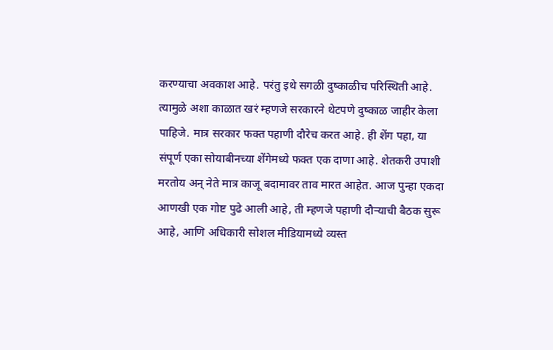करण्याचा अवकाश आहे. परंतु इथे सगळी दुष्काळीच परिस्थिती आहे. त्यामुळे अशा काळात खरं म्हणजे सरकारने थेटपणे दुष्काळ जाहीर केला पाहिजे. मात्र सरकार फक्त पहाणी दौरेच करत आहे. ही शेंग पहा, या संपूर्ण एका सोयाबीनच्या शेंगेमध्ये फक्त एक दाणा आहे. शेतकरी उपाशी मरतोय अन् नेते मात्र काजू बदामावर ताव मारत आहेत. आज पुन्हा एकदा आणखी एक गोष्ट पुढे आली आहे, ती म्हणजे पहाणी दौऱ्याची बैठक सुरू आहे, आणि अधिकारी सोशल मीडियामध्ये व्यस्त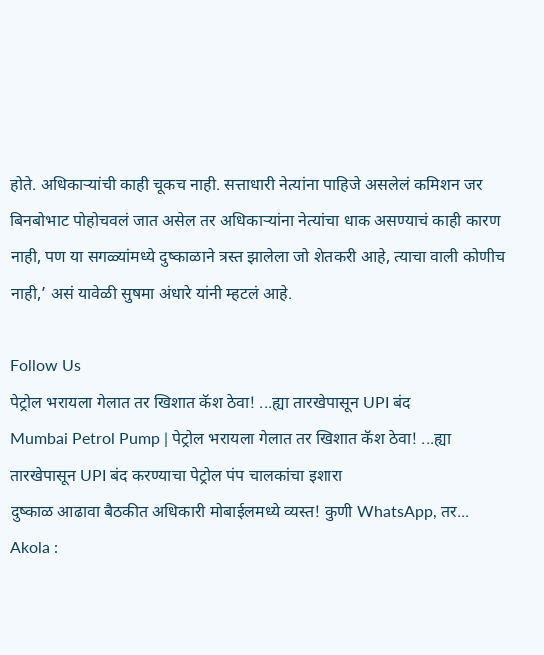होते. अधिकाऱ्यांची काही चूकच नाही. सत्ताधारी नेत्यांना पाहिजे असलेलं कमिशन जर बिनबोभाट पोहोचवलं जात असेल तर अधिकाऱ्यांना नेत्यांचा धाक असण्याचं काही कारण नाही, पण या सगळ्यांमध्ये दुष्काळाने त्रस्त झालेला जो शेतकरी आहे, त्याचा वाली कोणीच नाही,’ असं यावेळी सुषमा अंधारे यांनी म्हटलं आहे.

Follow Us
पेट्रोल भरायला गेलात तर खिशात कॅश ठेवा! ...ह्या तारखेपासून UPI बंद
Mumbai Petrol Pump | पेट्रोल भरायला गेलात तर खिशात कॅश ठेवा! ...ह्या तारखेपासून UPI बंद करण्याचा पेट्रोल पंप चालकांचा इशारा
दुष्काळ आढावा बैठकीत अधिकारी मोबाईलमध्ये व्यस्त! कुणी WhatsApp, तर...
Akola :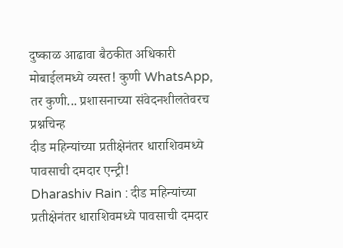दुष्काळ आढावा बैठकीत अधिकारी मोबाईलमध्ये व्यस्त! कुणी WhatsApp, तर कुणी... प्रशासनाच्या संवेदनशीलतेवरच प्रश्नचिन्ह
दीड महिन्यांच्या प्रतीक्षेनंतर धाराशिवमध्ये पावसाची दमदार एन्ट्री!
Dharashiv Rain : दीड महिन्यांच्या प्रतीक्षेनंतर धाराशिवमध्ये पावसाची दमदार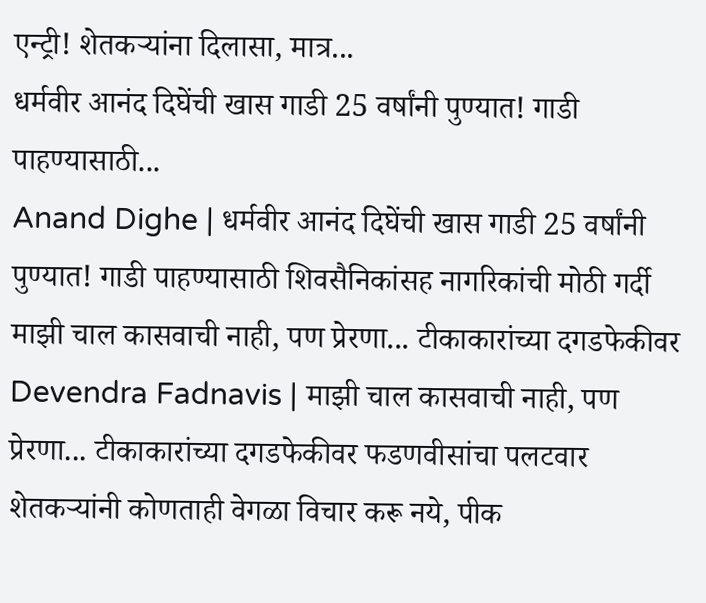एन्ट्री! शेतकऱ्यांना दिलासा, मात्र...
धर्मवीर आनंद दिघेंची खास गाडी 25 वर्षांनी पुण्यात! गाडी पाहण्यासाठी...
Anand Dighe | धर्मवीर आनंद दिघेंची खास गाडी 25 वर्षांनी पुण्यात! गाडी पाहण्यासाठी शिवसैनिकांसह नागरिकांची मोठी गर्दी
माझी चाल कासवाची नाही, पण प्रेरणा... टीकाकारांच्या दगडफेकीवर
Devendra Fadnavis | माझी चाल कासवाची नाही, पण प्रेरणा... टीकाकारांच्या दगडफेकीवर फडणवीसांचा पलटवार
शेतकऱ्यांनी कोणताही वेगळा विचार करू नये, पीक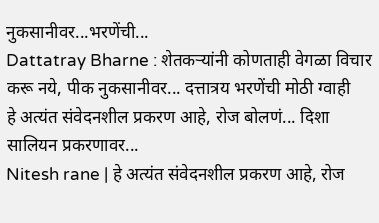नुकसानीवर...भरणेंची...
Dattatray Bharne : शेतकऱ्यांनी कोणताही वेगळा विचार करू नये, पीक नुकसानीवर... दत्तात्रय भरणेंची मोठी ग्वाही
हे अत्यंत संवेदनशील प्रकरण आहे, रोज बोलणं... दिशा सालियन प्रकरणावर...
Nitesh rane | हे अत्यंत संवेदनशील प्रकरण आहे, रोज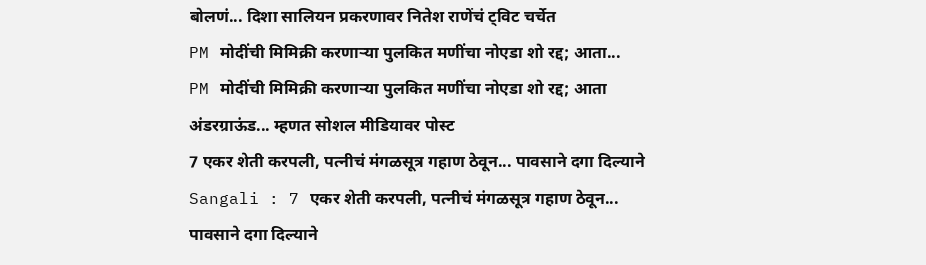बोलणं... दिशा सालियन प्रकरणावर नितेश राणेंचं ट्विट चर्चेत
PM मोदींची मिमिक्री करणाऱ्या पुलकित मणींचा नोएडा शो रद्द; आता...
PM मोदींची मिमिक्री करणाऱ्या पुलकित मणींचा नोएडा शो रद्द; आता अंडरग्राऊंड... म्हणत सोशल मीडियावर पोस्ट
7 एकर शेती करपली, पत्नीचं मंगळसूत्र गहाण ठेवून... पावसाने दगा दिल्याने
Sangali : 7 एकर शेती करपली, पत्नीचं मंगळसूत्र गहाण ठेवून... पावसाने दगा दिल्याने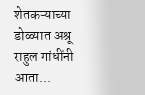शेतकऱ्याच्या डोळ्यात अश्रू
राहुल गांधींनी आता...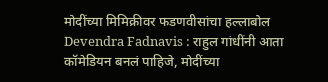मोदींच्या मिमिक्रीवर फडणवीसांचा हल्लाबोल
Devendra Fadnavis : राहुल गांधींनी आता कॉमेडियन बनलं पाहिजे, मोदींच्या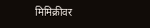मिमिक्रीवर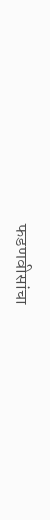फडणवीसांचा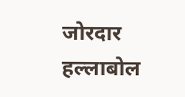जोरदार हल्लाबोल